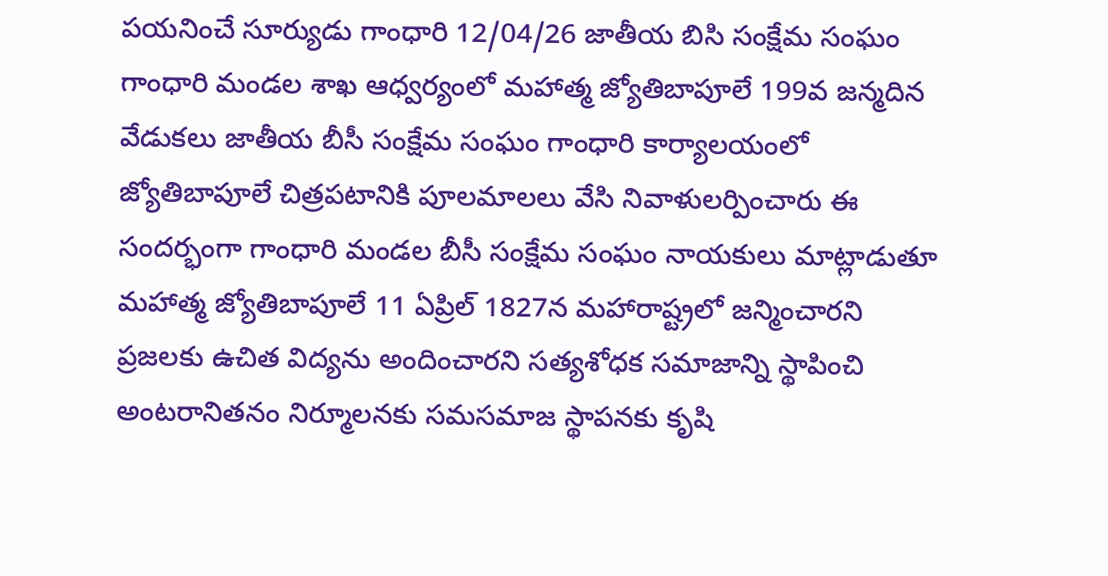పయనించే సూర్యుడు గాంధారి 12/04/26 జాతీయ బిసి సంక్షేమ సంఘం గాంధారి మండల శాఖ ఆధ్వర్యంలో మహాత్మ జ్యోతిబాపూలే 199వ జన్మదిన వేడుకలు జాతీయ బీసీ సంక్షేమ సంఘం గాంధారి కార్యాలయంలో జ్యోతిబాపూలే చిత్రపటానికి పూలమాలలు వేసి నివాళులర్పించారు ఈ సందర్భంగా గాంధారి మండల బీసీ సంక్షేమ సంఘం నాయకులు మాట్లాడుతూ మహాత్మ జ్యోతిబాపూలే 11 ఏప్రిల్ 1827న మహారాష్ట్రలో జన్మించారని ప్రజలకు ఉచిత విద్యను అందించారని సత్యశోధక సమాజాన్ని స్థాపించి అంటరానితనం నిర్మూలనకు సమసమాజ స్థాపనకు కృషి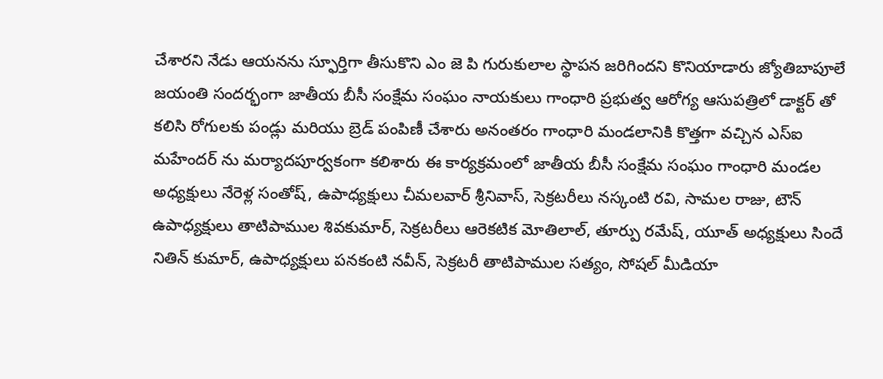చేశారని నేడు ఆయనను స్ఫూర్తిగా తీసుకొని ఎం జె పి గురుకులాల స్థాపన జరిగిందని కొనియాడారు జ్యోతిబాపూలే జయంతి సందర్భంగా జాతీయ బీసీ సంక్షేమ సంఘం నాయకులు గాంధారి ప్రభుత్వ ఆరోగ్య ఆసుపత్రిలో డాక్టర్ తో కలిసి రోగులకు పండ్లు మరియు బ్రెడ్ పంపిణీ చేశారు అనంతరం గాంధారి మండలానికి కొత్తగా వచ్చిన ఎస్ఐ మహేందర్ ను మర్యాదపూర్వకంగా కలిశారు ఈ కార్యక్రమంలో జాతీయ బీసీ సంక్షేమ సంఘం గాంధారి మండల అధ్యక్షులు నేరెళ్ల సంతోష్, ఉపాధ్యక్షులు చీమలవార్ శ్రీనివాస్, సెక్రటరీలు నస్కంటి రవి, సామల రాజు, టౌన్ ఉపాధ్యక్షులు తాటిపాముల శివకుమార్, సెక్రటరీలు ఆరెకటిక మోతిలాల్, తూర్పు రమేష్, యూత్ అధ్యక్షులు సిందే నితిన్ కుమార్, ఉపాధ్యక్షులు పనకంటి నవీన్, సెక్రటరీ తాటిపాముల సత్యం, సోషల్ మీడియా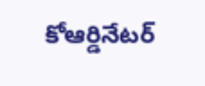కోఆర్డినేటర్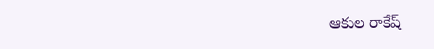ఆకుల రాకేష్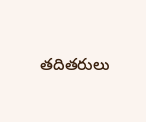తదితరులు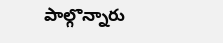పాల్గొన్నారు